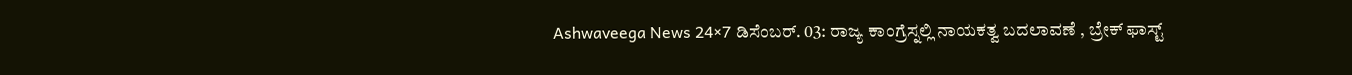Ashwaveega News 24×7 ಡಿಸೆಂಬರ್. 03: ರಾಜ್ಯ ಕಾಂಗ್ರೆಸ್ನಲ್ಲಿ ನಾಯಕತ್ವ ಬದಲಾವಣೆ , ಬ್ರೇಕ್ ಫಾಸ್ಟ್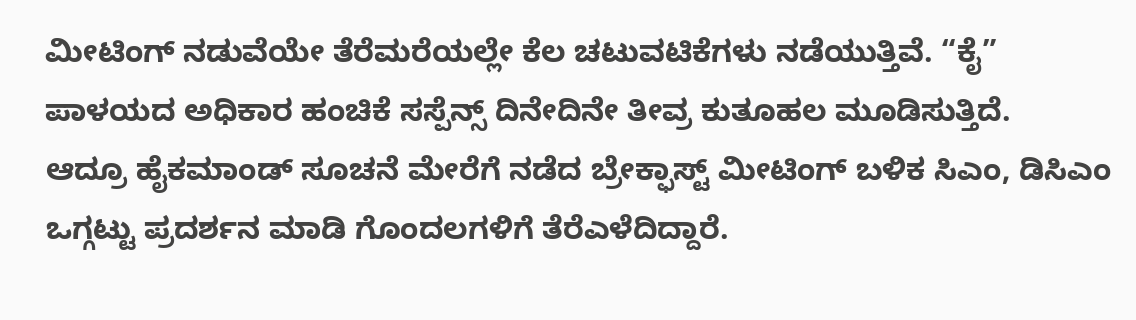ಮೀಟಿಂಗ್ ನಡುವೆಯೇ ತೆರೆಮರೆಯಲ್ಲೇ ಕೆಲ ಚಟುವಟಿಕೆಗಳು ನಡೆಯುತ್ತಿವೆ. “ಕೈ” ಪಾಳಯದ ಅಧಿಕಾರ ಹಂಚಿಕೆ ಸಸ್ಪೆನ್ಸ್ ದಿನೇದಿನೇ ತೀವ್ರ ಕುತೂಹಲ ಮೂಡಿಸುತ್ತಿದೆ.
ಆದ್ರೂ ಹೈಕಮಾಂಡ್ ಸೂಚನೆ ಮೇರೆಗೆ ನಡೆದ ಬ್ರೇಕ್ಫಾಸ್ಟ್ ಮೀಟಿಂಗ್ ಬಳಿಕ ಸಿಎಂ, ಡಿಸಿಎಂ ಒಗ್ಗಟ್ಟು ಪ್ರದರ್ಶನ ಮಾಡಿ ಗೊಂದಲಗಳಿಗೆ ತೆರೆಎಳೆದಿದ್ದಾರೆ.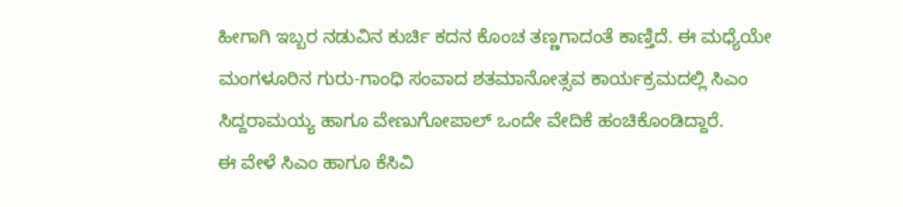ಹೀಗಾಗಿ ಇಬ್ಬರ ನಡುವಿನ ಕುರ್ಚಿ ಕದನ ಕೊಂಚ ತಣ್ಣಗಾದಂತೆ ಕಾಣ್ತಿದೆ. ಈ ಮಧ್ಯೆಯೇ ಮಂಗಳೂರಿನ ಗುರು-ಗಾಂಧಿ ಸಂವಾದ ಶತಮಾನೋತ್ಸವ ಕಾರ್ಯಕ್ರಮದಲ್ಲಿ ಸಿಎಂ ಸಿದ್ದರಾಮಯ್ಯ ಹಾಗೂ ವೇಣುಗೋಪಾಲ್ ಒಂದೇ ವೇದಿಕೆ ಹಂಚಿಕೊಂಡಿದ್ದಾರೆ.
ಈ ವೇಳೆ ಸಿಎಂ ಹಾಗೂ ಕೆಸಿವಿ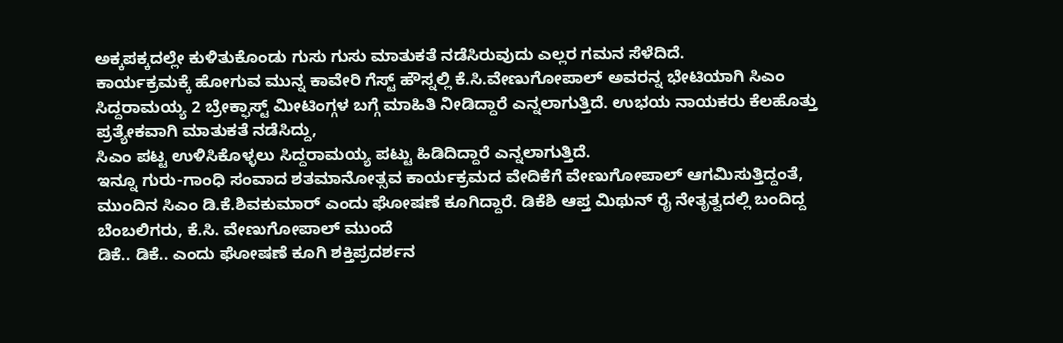ಅಕ್ಕಪಕ್ಕದಲ್ಲೇ ಕುಳಿತುಕೊಂಡು ಗುಸು ಗುಸು ಮಾತುಕತೆ ನಡೆಸಿರುವುದು ಎಲ್ಲರ ಗಮನ ಸೆಳೆದಿದೆ.
ಕಾರ್ಯಕ್ರಮಕ್ಕೆ ಹೋಗುವ ಮುನ್ನ ಕಾವೇರಿ ಗೆಸ್ಟ್ ಹೌಸ್ನಲ್ಲಿ ಕೆ.ಸಿ.ವೇಣುಗೋಪಾಲ್ ಅವರನ್ನ ಭೇಟಿಯಾಗಿ ಸಿಎಂ ಸಿದ್ದರಾಮಯ್ಯ 2 ಬ್ರೇಕ್ಫಾಸ್ಟ್ ಮೀಟಿಂಗ್ಗಳ ಬಗ್ಗೆ ಮಾಹಿತಿ ನೀಡಿದ್ದಾರೆ ಎನ್ನಲಾಗುತ್ತಿದೆ. ಉಭಯ ನಾಯಕರು ಕೆಲಹೊತ್ತು ಪ್ರತ್ಯೇಕವಾಗಿ ಮಾತುಕತೆ ನಡೆಸಿದ್ದು,
ಸಿಎಂ ಪಟ್ಟ ಉಳಿಸಿಕೊಳ್ಳಲು ಸಿದ್ದರಾಮಯ್ಯ ಪಟ್ಟು ಹಿಡಿದಿದ್ದಾರೆ ಎನ್ನಲಾಗುತ್ತಿದೆ.
ಇನ್ನೂ ಗುರು-ಗಾಂಧಿ ಸಂವಾದ ಶತಮಾನೋತ್ಸವ ಕಾರ್ಯಕ್ರಮದ ವೇದಿಕೆಗೆ ವೇಣುಗೋಪಾಲ್ ಆಗಮಿಸುತ್ತಿದ್ದಂತೆ, ಮುಂದಿನ ಸಿಎಂ ಡಿ.ಕೆ.ಶಿವಕುಮಾರ್ ಎಂದು ಘೋಷಣೆ ಕೂಗಿದ್ದಾರೆ. ಡಿಕೆಶಿ ಆಪ್ತ ಮಿಥುನ್ ರೈ ನೇತೃತ್ವದಲ್ಲಿ ಬಂದಿದ್ದ ಬೆಂಬಲಿಗರು, ಕೆ.ಸಿ. ವೇಣುಗೋಪಾಲ್ ಮುಂದೆ
ಡಿಕೆ.. ಡಿಕೆ.. ಎಂದು ಘೋಷಣೆ ಕೂಗಿ ಶಕ್ತಿಪ್ರದರ್ಶನ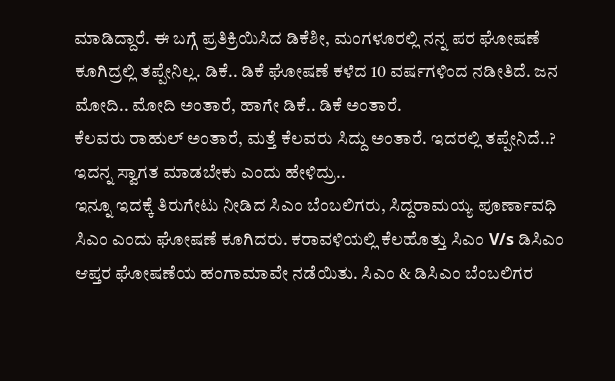ಮಾಡಿದ್ದಾರೆ. ಈ ಬಗ್ಗೆ ಪ್ರತಿಕ್ರಿಯಿಸಿದ ಡಿಕೆಶೀ, ಮಂಗಳೂರಲ್ಲಿ ನನ್ನ ಪರ ಘೋಷಣೆ ಕೂಗಿದ್ರಲ್ಲಿ ತಪ್ಪೇನಿಲ್ಲ. ಡಿಕೆ.. ಡಿಕೆ ಘೋಷಣೆ ಕಳೆದ 10 ವರ್ಷಗಳಿಂದ ನಡೀತಿದೆ. ಜನ ಮೋದಿ.. ಮೋದಿ ಅಂತಾರೆ, ಹಾಗೇ ಡಿಕೆ.. ಡಿಕೆ ಅಂತಾರೆ.
ಕೆಲವರು ರಾಹುಲ್ ಅಂತಾರೆ, ಮತ್ತೆ ಕೆಲವರು ಸಿದ್ದು ಅಂತಾರೆ. ಇದರಲ್ಲಿ ತಪ್ಪೇನಿದೆ..? ಇದನ್ನ ಸ್ವಾಗತ ಮಾಡಬೇಕು ಎಂದು ಹೇಳಿದ್ರು..
ಇನ್ನೂ ಇದಕ್ಕೆ ತಿರುಗೇಟು ನೀಡಿದ ಸಿಎಂ ಬೆಂಬಲಿಗರು, ಸಿದ್ದರಾಮಯ್ಯ ಪೂರ್ಣಾವಧಿ ಸಿಎಂ ಎಂದು ಘೋಷಣೆ ಕೂಗಿದರು. ಕರಾವಳಿಯಲ್ಲಿ ಕೆಲಹೊತ್ತು ಸಿಎಂ V/s ಡಿಸಿಎಂ ಆಪ್ತರ ಘೋಷಣೆಯ ಹಂಗಾಮಾವೇ ನಡೆಯಿತು. ಸಿಎಂ & ಡಿಸಿಎಂ ಬೆಂಬಲಿಗರ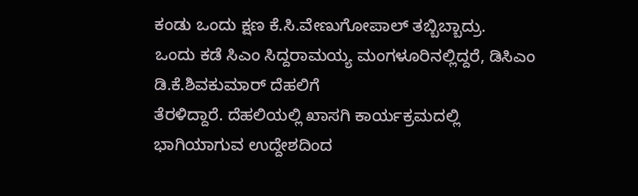ಕಂಡು ಒಂದು ಕ್ಷಣ ಕೆ.ಸಿ.ವೇಣುಗೋಪಾಲ್ ತಬ್ಬಿಬ್ಬಾದ್ರು.
ಒಂದು ಕಡೆ ಸಿಎಂ ಸಿದ್ದರಾಮಯ್ಯ ಮಂಗಳೂರಿನಲ್ಲಿದ್ದರೆ, ಡಿಸಿಎಂ ಡಿ.ಕೆ.ಶಿವಕುಮಾರ್ ದೆಹಲಿಗೆ
ತೆರಳಿದ್ದಾರೆ. ದೆಹಲಿಯಲ್ಲಿ ಖಾಸಗಿ ಕಾರ್ಯಕ್ರಮದಲ್ಲಿ ಭಾಗಿಯಾಗುವ ಉದ್ದೇಶದಿಂದ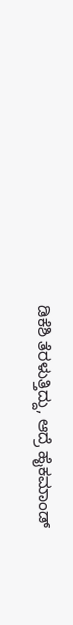ಡಿಕೆಶಿ ತೆರಳುತ್ತಿದ್ದು, ಆದ್ರೆ ಹೈಕಮಾಂಡ್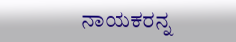ನಾಯಕರನ್ನ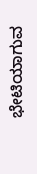ಭೇಟಿಯಾಗುವ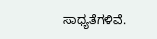ಸಾಧ್ಯತೆಗಳಿವೆ.